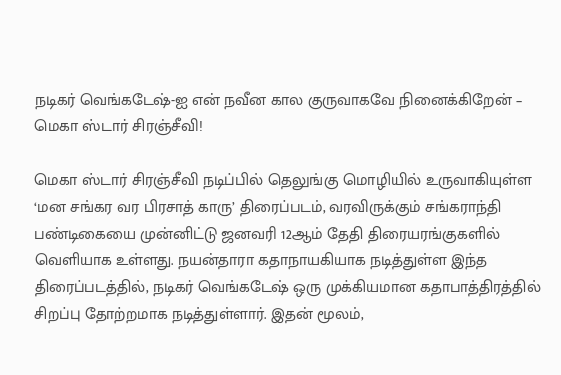நடிகர் வெங்கடேஷ்-ஐ என் நவீன கால குருவாகவே நினைக்கிறேன் – மெகா ஸ்டார் சிரஞ்சீவி!

மெகா ஸ்டார் சிரஞ்சீவி நடிப்பில் தெலுங்கு மொழியில் உருவாகியுள்ள ‘மன சங்கர வர பிரசாத் காரு’ திரைப்படம், வரவிருக்கும் சங்கராந்தி பண்டிகையை முன்னிட்டு ஜனவரி 12ஆம் தேதி திரையரங்குகளில் வெளியாக உள்ளது. நயன்தாரா கதாநாயகியாக நடித்துள்ள இந்த திரைப்படத்தில், நடிகர் வெங்கடேஷ் ஒரு முக்கியமான கதாபாத்திரத்தில் சிறப்பு தோற்றமாக நடித்துள்ளார். இதன் மூலம்,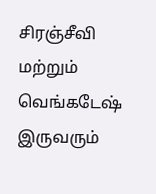சிரஞ்சீவி மற்றும் வெங்கடேஷ் இருவரும்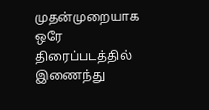முதன்முறையாக ஒரே திரைப்படத்தில் இணைந்து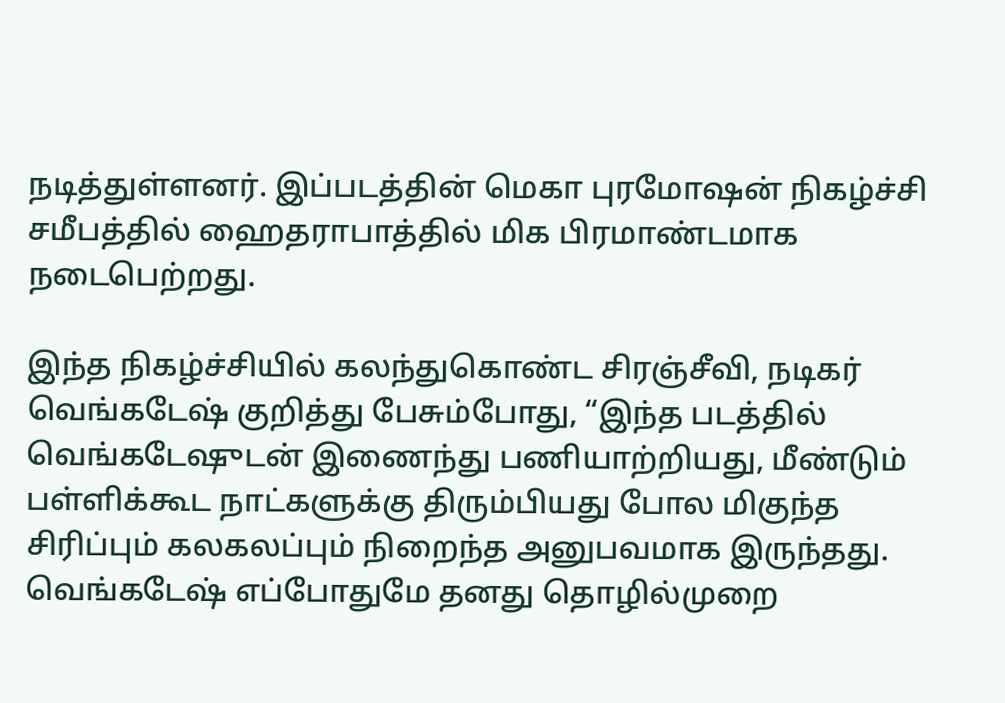நடித்துள்ளனர். இப்படத்தின் மெகா புரமோஷன் நிகழ்ச்சி சமீபத்தில் ஹைதராபாத்தில் மிக பிரமாண்டமாக நடைபெற்றது.

இந்த நிகழ்ச்சியில் கலந்துகொண்ட சிரஞ்சீவி, நடிகர் வெங்கடேஷ் குறித்து பேசும்போது, “இந்த படத்தில் வெங்கடேஷுடன் இணைந்து பணியாற்றியது, மீண்டும் பள்ளிக்கூட நாட்களுக்கு திரும்பியது போல மிகுந்த சிரிப்பும் கலகலப்பும் நிறைந்த அனுபவமாக இருந்தது. வெங்கடேஷ் எப்போதுமே தனது தொழில்முறை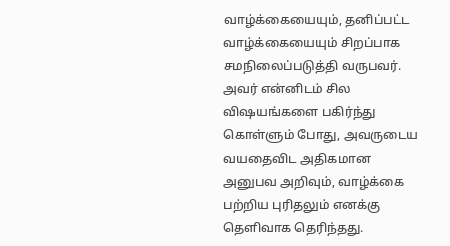வாழ்க்கையையும், தனிப்பட்ட வாழ்க்கையையும் சிறப்பாக சமநிலைப்படுத்தி வருபவர். அவர் என்னிடம் சில விஷயங்களை பகிர்ந்து கொள்ளும் போது, அவருடைய வயதைவிட அதிகமான அனுபவ அறிவும், வாழ்க்கை பற்றிய புரிதலும் எனக்கு தெளிவாக தெரிந்தது.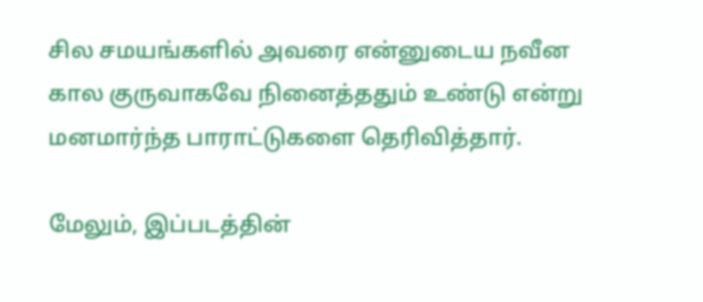சில சமயங்களில் அவரை என்னுடைய நவீன கால குருவாகவே நினைத்ததும் உண்டு என்று மனமார்ந்த பாராட்டுகளை தெரிவித்தார்.

மேலும், இப்படத்தின்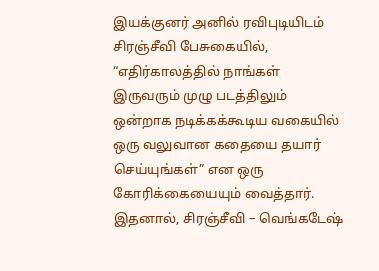இயக்குனர் அனில் ரவிபுடியிடம் சிரஞ்சீவி பேசுகையில், “எதிர்காலத்தில் நாங்கள் இருவரும் முழு படத்திலும் ஒன்றாக நடிக்கக்கூடிய வகையில் ஒரு வலுவான கதையை தயார் செய்யுங்கள்” என ஒரு கோரிக்கையையும் வைத்தார். இதனால், சிரஞ்சீவி – வெங்கடேஷ்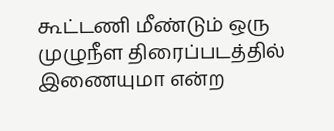கூட்டணி மீண்டும் ஒரு முழுநீள திரைப்படத்தில் இணையுமா என்ற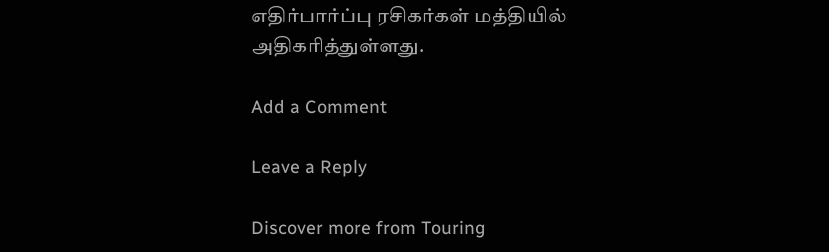எதிர்பார்ப்பு ரசிகர்கள் மத்தியில் அதிகரித்துள்ளது.

Add a Comment

Leave a Reply

Discover more from Touring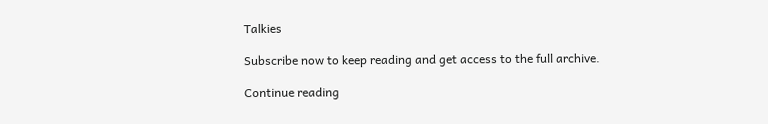Talkies

Subscribe now to keep reading and get access to the full archive.

Continue reading